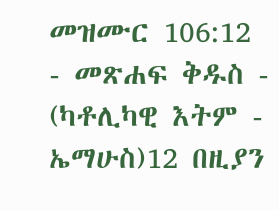መዝሙር 106:12 - መጽሐፍ ቅዱስ - (ካቶሊካዊ እትም - ኤማሁስ)12 በዚያን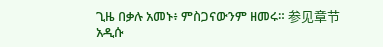ጊዜ በቃሉ አመኑ፥ ምስጋናውንም ዘመሩ። 参见章节አዲሱ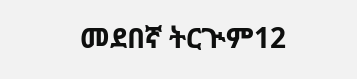መደበኛ ትርጒም12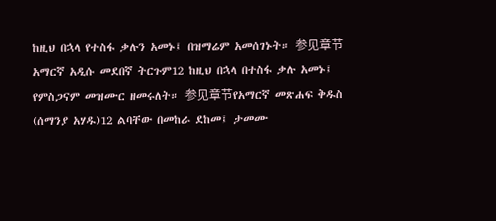ከዚህ በኋላ የተስፋ ቃሉን አመኑ፤ በዝማሬም አመሰገኑት። 参见章节አማርኛ አዲሱ መደበኛ ትርጉም12 ከዚህ በኋላ በተስፋ ቃሉ አመኑ፤ የምስጋናም መዝሙር ዘመሩለት። 参见章节የአማርኛ መጽሐፍ ቅዱስ (ሰማንያ አሃዱ)12 ልባቸው በመከራ ደከመ፤ ታመሙ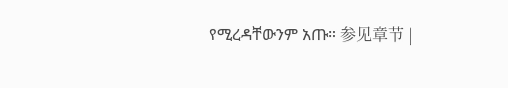የሚረዳቸውንም አጡ። 参见章节 |